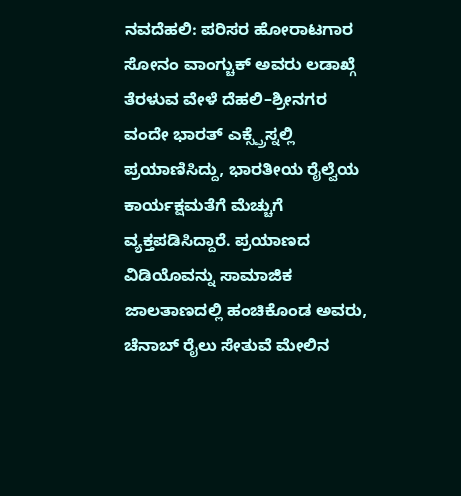ನವದೆಹಲಿ: ಪರಿಸರ ಹೋರಾಟಗಾರ ಸೋನಂ ವಾಂಗ್ಚುಕ್ ಅವರು ಲಡಾಖ್ಗೆ ತೆರಳುವ ವೇಳೆ ದೆಹಲಿ–ಶ್ರೀನಗರ ವಂದೇ ಭಾರತ್ ಎಕ್ಸ್ಪ್ರೆಸ್ನಲ್ಲಿ ಪ್ರಯಾಣಿಸಿದ್ದು, ಭಾರತೀಯ ರೈಲ್ವೆಯ ಕಾರ್ಯಕ್ಷಮತೆಗೆ ಮೆಚ್ಚುಗೆ ವ್ಯಕ್ತಪಡಿಸಿದ್ದಾರೆ. ಪ್ರಯಾಣದ ವಿಡಿಯೊವನ್ನು ಸಾಮಾಜಿಕ ಜಾಲತಾಣದಲ್ಲಿ ಹಂಚಿಕೊಂಡ ಅವರು, ಚೆನಾಬ್ ರೈಲು ಸೇತುವೆ ಮೇಲಿನ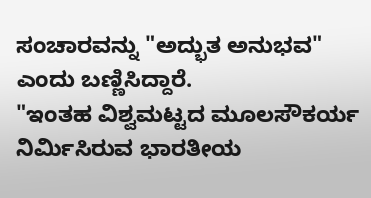ಸಂಚಾರವನ್ನು "ಅದ್ಭುತ ಅನುಭವ" ಎಂದು ಬಣ್ಣಿಸಿದ್ದಾರೆ.
"ಇಂತಹ ವಿಶ್ವಮಟ್ಟದ ಮೂಲಸೌಕರ್ಯ ನಿರ್ಮಿಸಿರುವ ಭಾರತೀಯ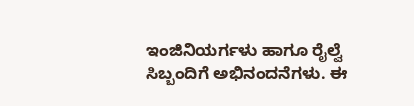ಇಂಜಿನಿಯರ್ಗಳು ಹಾಗೂ ರೈಲ್ವೆ ಸಿಬ್ಬಂದಿಗೆ ಅಭಿನಂದನೆಗಳು. ಈ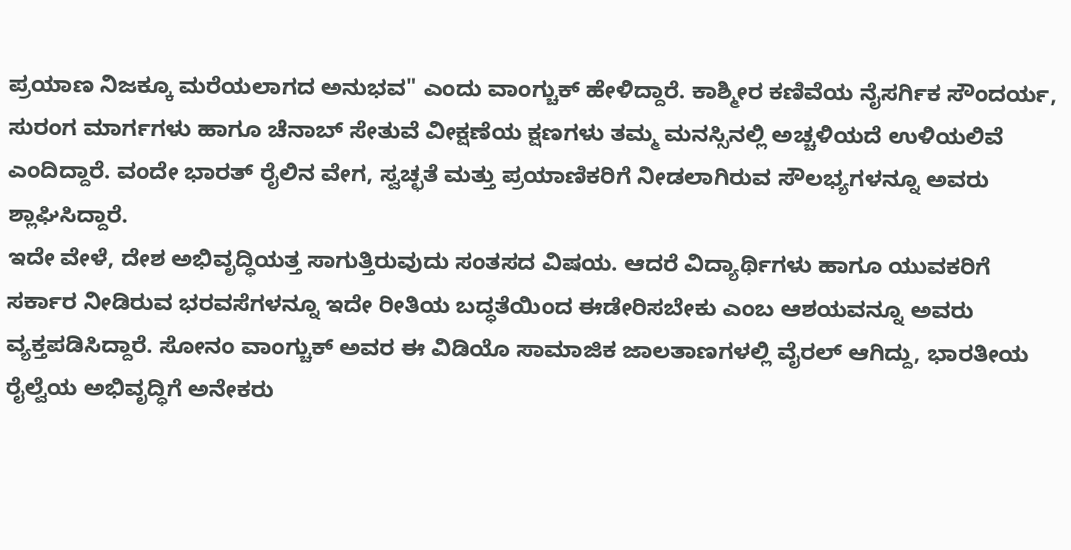ಪ್ರಯಾಣ ನಿಜಕ್ಕೂ ಮರೆಯಲಾಗದ ಅನುಭವ" ಎಂದು ವಾಂಗ್ಚುಕ್ ಹೇಳಿದ್ದಾರೆ. ಕಾಶ್ಮೀರ ಕಣಿವೆಯ ನೈಸರ್ಗಿಕ ಸೌಂದರ್ಯ, ಸುರಂಗ ಮಾರ್ಗಗಳು ಹಾಗೂ ಚೆನಾಬ್ ಸೇತುವೆ ವೀಕ್ಷಣೆಯ ಕ್ಷಣಗಳು ತಮ್ಮ ಮನಸ್ಸಿನಲ್ಲಿ ಅಚ್ಚಳಿಯದೆ ಉಳಿಯಲಿವೆ ಎಂದಿದ್ದಾರೆ. ವಂದೇ ಭಾರತ್ ರೈಲಿನ ವೇಗ, ಸ್ವಚ್ಛತೆ ಮತ್ತು ಪ್ರಯಾಣಿಕರಿಗೆ ನೀಡಲಾಗಿರುವ ಸೌಲಭ್ಯಗಳನ್ನೂ ಅವರು ಶ್ಲಾಘಿಸಿದ್ದಾರೆ.
ಇದೇ ವೇಳೆ, ದೇಶ ಅಭಿವೃದ್ಧಿಯತ್ತ ಸಾಗುತ್ತಿರುವುದು ಸಂತಸದ ವಿಷಯ. ಆದರೆ ವಿದ್ಯಾರ್ಥಿಗಳು ಹಾಗೂ ಯುವಕರಿಗೆ ಸರ್ಕಾರ ನೀಡಿರುವ ಭರವಸೆಗಳನ್ನೂ ಇದೇ ರೀತಿಯ ಬದ್ಧತೆಯಿಂದ ಈಡೇರಿಸಬೇಕು ಎಂಬ ಆಶಯವನ್ನೂ ಅವರು ವ್ಯಕ್ತಪಡಿಸಿದ್ದಾರೆ. ಸೋನಂ ವಾಂಗ್ಚುಕ್ ಅವರ ಈ ವಿಡಿಯೊ ಸಾಮಾಜಿಕ ಜಾಲತಾಣಗಳಲ್ಲಿ ವೈರಲ್ ಆಗಿದ್ದು, ಭಾರತೀಯ ರೈಲ್ವೆಯ ಅಭಿವೃದ್ಧಿಗೆ ಅನೇಕರು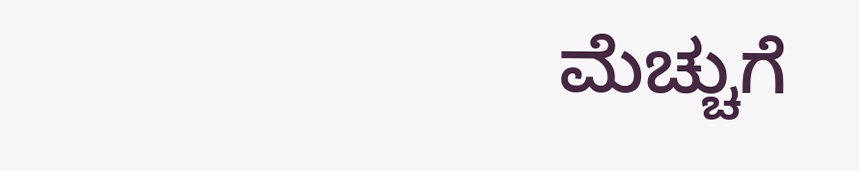ಮೆಚ್ಚುಗೆ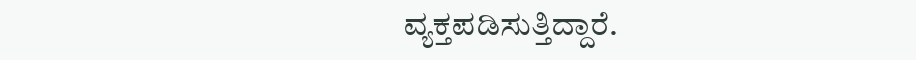ವ್ಯಕ್ತಪಡಿಸುತ್ತಿದ್ದಾರೆ.